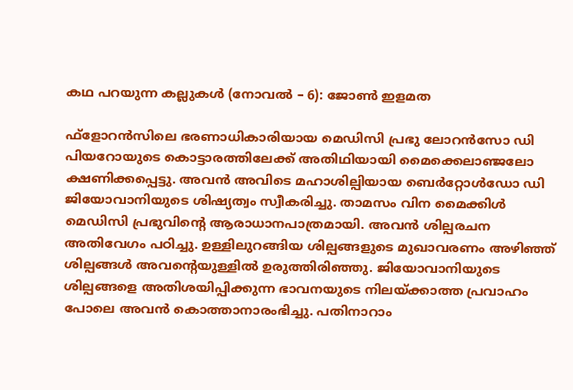കഥ പറയുന്ന കല്ലുകള്‍ (നോവല്‍ – 6): ജോണ്‍ ഇളമത

ഫ്ളോറന്‍സിലെ ഭരണാധികാരിയായ മെഡിസി പ്രഭു ലോറന്‍സോ ഡി പിയറോയുടെ കൊട്ടാരത്തിലേക്ക്‌ അതിഥിയായി മൈക്കെലാഞ്ജലോ ക്ഷണിക്കപ്പെട്ടു. അവന്‍ അവിടെ മഹാശില്പിയായ ബെര്‍റ്റോള്‍ഡോ ഡി ജിയോവാനിയുടെ ശിഷ്യത്വം സ്വീകരിച്ചു. താമസം വിന മൈക്കിള്‍ മെഡിസി പ്രഭുവിന്റെ ആരാധാനപാത്രമായി. അവന്‍ ശില്പരചന അതിവേഗം പഠിച്ചു. ഉള്ളിലുറങ്ങിയ ശില്പങ്ങളുടെ മുഖാവരണം അഴിഞ്ഞ്‌ ശില്പങ്ങള്‍ അവന്റെയുള്ളില്‍ ഉരുത്തിരിഞ്ഞു. ജിയോവാനിയുടെ ശില്പങ്ങളെ അതിശയിപ്പിക്കുന്ന ഭാവനയുടെ നിലയ്ക്കാത്ത പ്രവാഹം പോലെ അവന്‍ കൊത്താനാരംഭിച്ചു. പതിനാറാം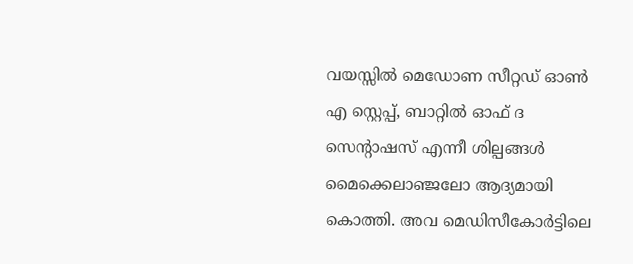വയസ്സില്‍ മെഡോണ സീറ്റഡ്‌ ഓണ്‍ എ സ്റ്റെപ്പ്‌, ബാറ്റില്‍ ഓഫ്‌ ദ സെന്‍റാഷസ്‌ എന്നീ ശില്പങ്ങള്‍ മൈക്കെലാഞ്ജലോ ആദ്യമായി കൊത്തി. അവ മെഡിസീകോര്‍ട്ടിലെ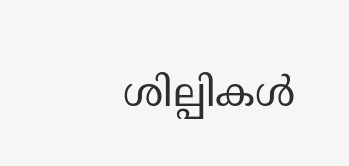ശില്പികള്‍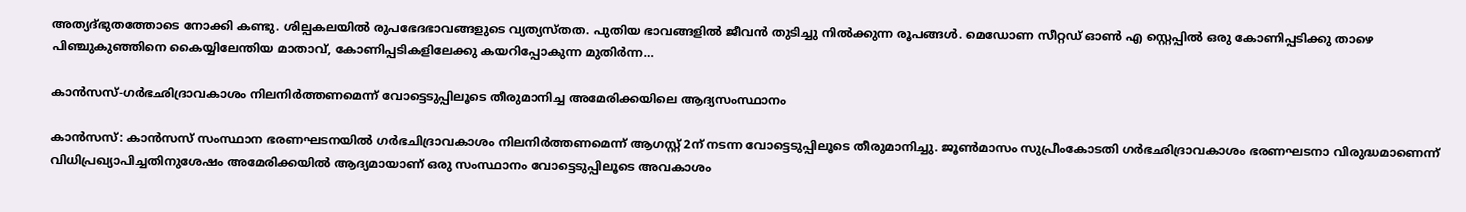അത്യദ്ഭുതത്തോടെ നോക്കി കണ്ടു. ശില്പകലയില്‍ രുപഭേദഭാവങ്ങളുടെ വ്യത്യസ്തത. പുതിയ ഭാവങ്ങളില്‍ ജീവന്‍ തുടിച്ചു നില്‍ക്കുന്ന രൂപങ്ങള്‍. മെഡോണ സീറ്റഡ്‌ ഓണ്‍ എ സ്റ്റെപ്പില്‍ ഒരു കോണിപ്പടിക്കു താഴെ പിഞ്ചുകുഞ്ഞിനെ കൈയ്യിലേന്തിയ മാതാവ്‌, കോണിപ്പടികളിലേക്കു കയറിപ്പോകുന്ന മുതിര്‍ന്ന…

കാന്‍സസ്-ഗര്‍ഭഛിദ്രാവകാശം നിലനിര്‍ത്തണമെന്ന് വോട്ടെടുപ്പിലൂടെ തീരുമാനിച്ച അമേരിക്കയിലെ ആദ്യസംസ്ഥാനം

കാന്‍സസ്: കാന്‍സസ് സംസ്ഥാന ഭരണഘടനയില്‍ ഗര്‍ഭചിദ്രാവകാശം നിലനിര്‍ത്തണമെന്ന് ആഗസ്റ്റ് 2ന് നടന്ന വോട്ടെടുപ്പിലൂടെ തീരുമാനിച്ചു. ജൂണ്‍മാസം സുപ്രീംകോടതി ഗര്‍ഭഛിദ്രാവകാശം ഭരണഘടനാ വിരുദ്ധമാണെന്ന് വിധിപ്രഖ്യാപിച്ചതിനുശേഷം അമേരിക്കയില്‍ ആദ്യമായാണ് ഒരു സംസ്ഥാനം വോട്ടെടുപ്പിലൂടെ അവകാശം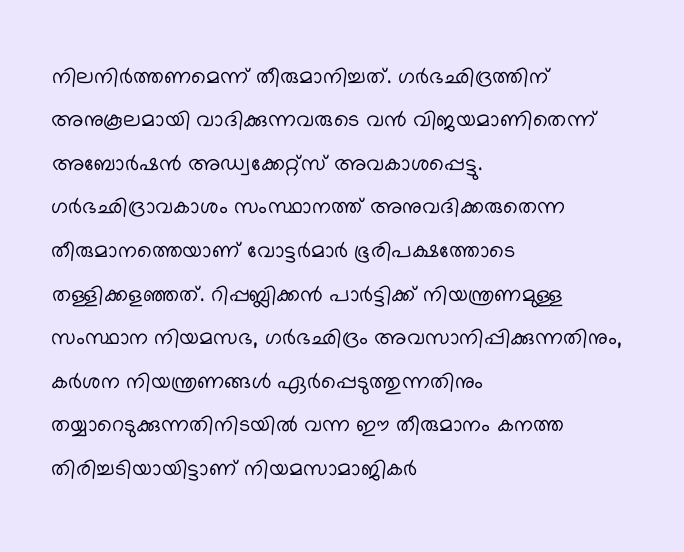നിലനിര്‍ത്തണമെന്ന് തീരുമാനിച്ചത്. ഗര്‍ഭഛിദ്രത്തിന് അനുകൂലമായി വാദിക്കുന്നവരുടെ വന്‍ വിജയമാണിതെന്ന് അബോര്‍ഷന്‍ അഡ്വക്കേറ്റ്സ് അവകാശപ്പെട്ടു. ഗര്‍ഭഛിദ്രാവകാശം സംസ്ഥാനത്ത് അനുവദിക്കരുതെന്ന തീരുമാനത്തെയാണ് വോട്ടര്‍മാര്‍ ഭൂരിപക്ഷത്തോടെ തള്ളിക്കളഞ്ഞത്. റിപ്പബ്ലിക്കന്‍ പാര്‍ട്ടിക്ക് നിയന്ത്രണമുള്ള സംസ്ഥാന നിയമസഭ, ഗര്‍ഭഛിദ്രം അവസാനിപ്പിക്കുന്നതിനും, കര്‍ശന നിയന്ത്രണങ്ങള്‍ ഏര്‍പ്പെടുത്തുന്നതിനും തയ്യാറെടുക്കുന്നതിനിടയില്‍ വന്ന ഈ തീരുമാനം കനത്ത തിരിച്ചടിയായിട്ടാണ് നിയമസാമാജികര്‍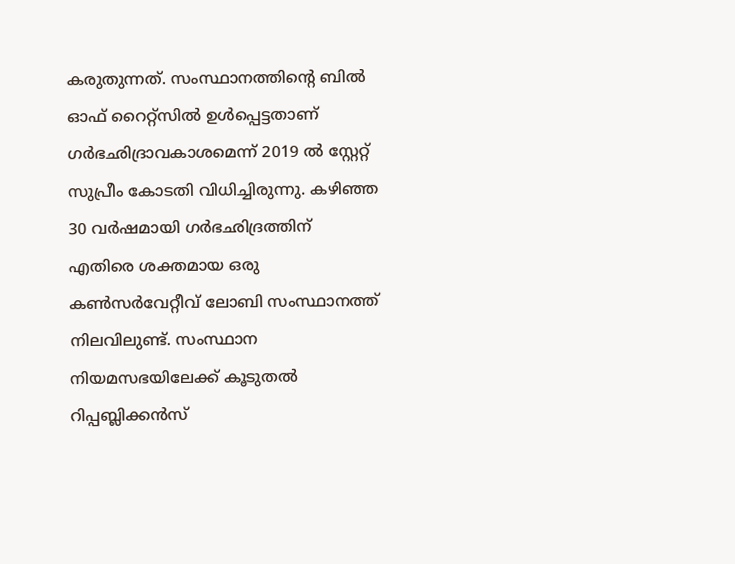കരുതുന്നത്. സംസ്ഥാനത്തിന്റെ ബില്‍ ഓഫ് റൈറ്റ്സില്‍ ഉള്‍പ്പെട്ടതാണ് ഗര്‍ഭഛിദ്രാവകാശമെന്ന് 2019 ല്‍ സ്റ്റേറ്റ് സുപ്രീം കോടതി വിധിച്ചിരുന്നു. കഴിഞ്ഞ 30 വര്‍ഷമായി ഗര്‍ഭഛിദ്രത്തിന് എതിരെ ശക്തമായ ഒരു കണ്‍സര്‍വേറ്റീവ് ലോബി സംസ്ഥാനത്ത് നിലവിലുണ്ട്. സംസ്ഥാന നിയമസഭയിലേക്ക് കൂടുതല്‍ റിപ്പബ്ലിക്കന്‍സ്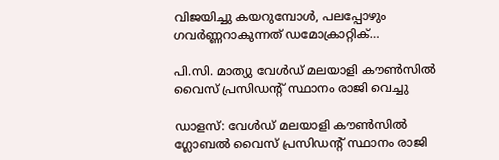വിജയിച്ചു കയറുമ്പോള്‍, പലപ്പോഴും ഗവര്‍ണ്ണറാകുന്നത് ഡമോക്രാറ്റിക്…

പി.സി. മാത്യു വേൾഡ് മലയാളി കൗണ്‍സില്‍ വൈസ് പ്രസിഡന്റ് സ്ഥാനം രാജി വെച്ചു

ഡാളസ്: വേൾഡ് മലയാളി കൗൺസിൽ ഗ്ലോബൽ വൈസ് പ്രസിഡന്റ് സ്ഥാനം രാജി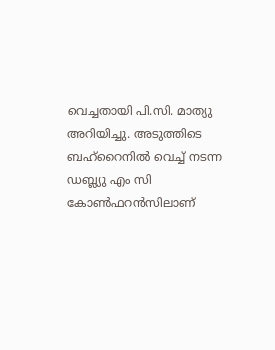വെച്ചതായി പി.സി. മാത്യു അറിയിച്ചു. അടുത്തിടെ ബഹ്റൈനില്‍ വെച്ച് നടന്ന ഡബ്ല്യു എം സി കോണ്‍ഫറന്‍സിലാണ്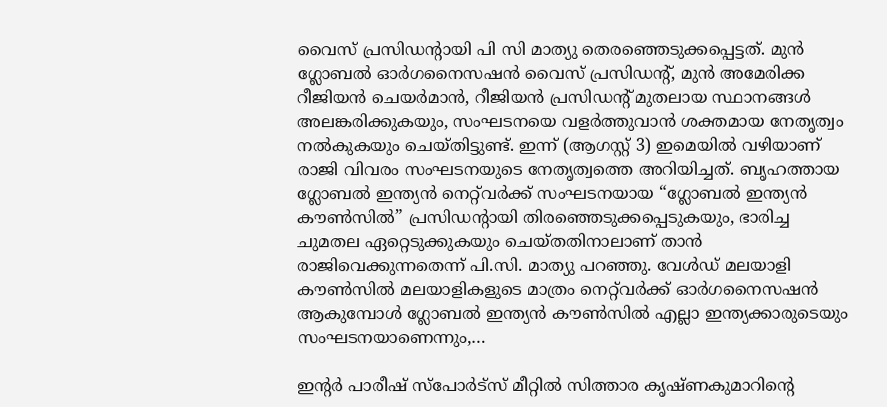വൈസ് പ്രസിഡന്റായി പി സി മാത്യു തെരഞ്ഞെടുക്കപ്പെട്ടത്. മുൻ ഗ്ലോബൽ ഓർഗനൈസഷൻ വൈസ് പ്രസിഡന്റ്, മുൻ അമേരിക്ക റീജിയൻ ചെയർമാൻ, റീജിയൻ പ്രസിഡന്റ് മുതലായ സ്ഥാനങ്ങൾ അലങ്കരിക്കുകയും, സംഘടനയെ വളർത്തുവാൻ ശക്തമായ നേതൃത്വം നല്‍കുകയും ചെയ്തിട്ടുണ്ട്. ഇന്ന് (ആഗസ്റ്റ് 3) ഇമെയിൽ വഴിയാണ് രാജി വിവരം സംഘടനയുടെ നേതൃത്വത്തെ അറിയിച്ചത്. ബൃഹത്തായ ഗ്ലോബൽ ഇന്ത്യൻ നെറ്റ്‌വർക്ക് സംഘടനയായ “ഗ്ലോബൽ ഇന്ത്യൻ കൗണ്‍സിൽ” പ്രസിഡന്റായി തിരഞ്ഞെടുക്കപ്പെടുകയും, ഭാരിച്ച ചുമതല ഏറ്റെടുക്കുകയും ചെയ്തതിനാലാണ് താൻ രാജിവെക്കുന്നതെന്ന് പി.സി. മാത്യു പറഞ്ഞു. വേൾഡ് മലയാളി കൗണ്‍സില്‍ മലയാളികളുടെ മാത്രം നെറ്റ്‌വർക്ക് ഓർഗനൈസഷൻ ആകുമ്പോൾ ഗ്ലോബൽ ഇന്ത്യൻ കൗൺസിൽ എല്ലാ ഇന്ത്യക്കാരുടെയും സംഘടനയാണെന്നും,…

ഇന്റര്‍ പാരീഷ് സ്‌പോര്‍ട്‌സ് മീറ്റില്‍ സിത്താര കൃഷ്ണകുമാറിന്റെ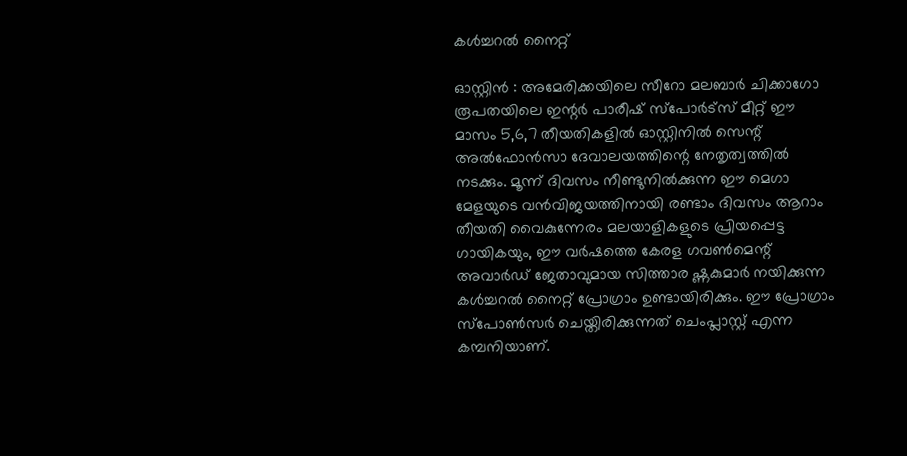കള്‍ച്ചറല്‍ നൈറ്റ്

ഓസ്റ്റിന്‍ : അമേരിക്കയിലെ സീറോ മലബാര്‍ ചിക്കാഗോ രൂപതയിലെ ഇന്റര്‍ പാരീഷ് സ്പോര്‍ട്സ് മീറ്റ് ഈ മാസം 5,6,7 തീയതികളില്‍ ഓസ്റ്റിനില്‍ സെന്റ് അല്‍ഫോന്‍സാ ദേവാലയത്തിന്റെ നേതൃത്വത്തില്‍ നടക്കും. മൂന്ന് ദിവസം നീണ്ടുനില്‍ക്കുന്ന ഈ മെഗാ മേളയുടെ വന്‍വിജയത്തിനായി രണ്ടാം ദിവസം ആറാം തീയതി വൈകുന്നേരം മലയാളികളുടെ പ്രിയപ്പെട്ട ഗായികയും, ഈ വര്‍ഷത്തെ കേരള ഗവണ്‍മെന്റ് അവാര്‍ഡ് ജേതാവുമായ സിത്താര ഷ്ണകുമാര്‍ നയിക്കുന്ന കള്‍ച്ചറല്‍ നൈറ്റ് പ്രോഗ്രാം ഉണ്ടായിരിക്കും. ഈ പ്രോഗ്രാം സ്പോണ്‍സര്‍ ചെയ്തിരിക്കുന്നത് ചെംപ്ലാസ്റ്റ് എന്ന കമ്പനിയാണ്.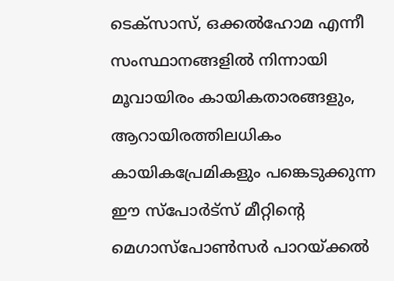ടെക്സാസ്, ഒക്കല്‍ഹോമ എന്നീ സംസ്ഥാനങ്ങളില്‍ നിന്നായി മൂവായിരം കായികതാരങ്ങളും, ആറായിരത്തിലധികം കായികപ്രേമികളും പങ്കെടുക്കുന്ന ഈ സ്പോര്‍ട്സ് മീറ്റിന്റെ മെഗാസ്പോണ്‍സര്‍ പാറയ്ക്കല്‍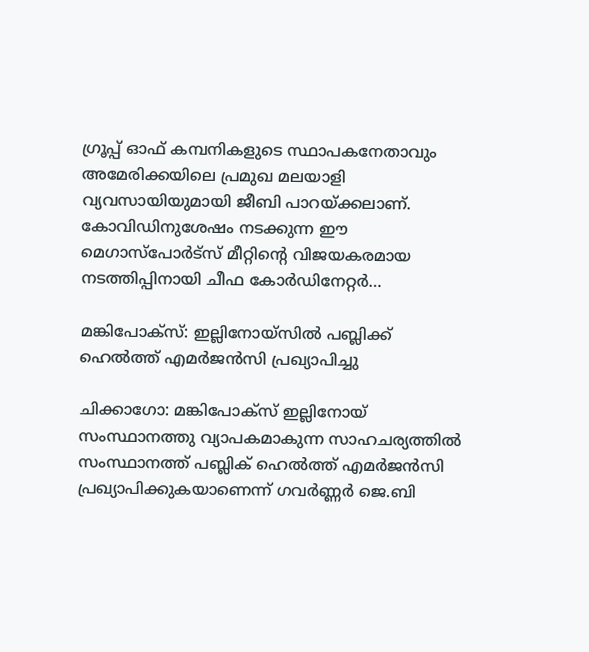ഗ്രൂപ്പ് ഓഫ് കമ്പനികളുടെ സ്ഥാപകനേതാവും അമേരിക്കയിലെ പ്രമുഖ മലയാളി വ്യവസായിയുമായി ജീബി പാറയ്ക്കലാണ്. കോവിഡിനുശേഷം നടക്കുന്ന ഈ മെഗാസ്പോര്‍ട്സ് മീറ്റിന്റെ വിജയകരമായ നടത്തിപ്പിനായി ചീഫ കോര്‍ഡിനേറ്റര്‍…

മങ്കിപോക്‌സ്: ഇല്ലിനോയ്‌സില്‍ പബ്ലിക്ക് ഹെല്‍ത്ത് എമര്‍ജന്‍സി പ്രഖ്യാപിച്ചു

ചിക്കാഗോ: മങ്കിപോക്‌സ് ഇല്ലിനോയ് സംസ്ഥാനത്തു വ്യാപകമാകുന്ന സാഹചര്യത്തില്‍ സംസ്ഥാനത്ത് പബ്ലിക് ഹെല്‍ത്ത് എമര്‍ജന്‍സി പ്രഖ്യാപിക്കുകയാണെന്ന് ഗവര്‍ണ്ണര്‍ ജെ.ബി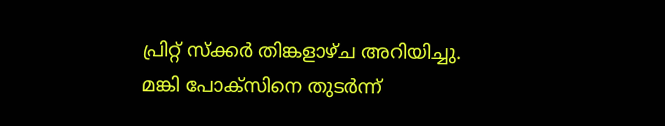പ്രിറ്റ് സ്‌ക്കര്‍ തിങ്കളാഴ്ച അറിയിച്ചു. മങ്കി പോക്‌സിനെ തുടര്‍ന്ന്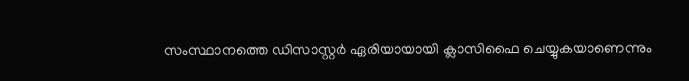സംസ്ഥാനത്തെ ഡിസാസ്റ്റര്‍ ഏരിയായായി ക്ലാസിഫൈ ചെയ്യുകയാണെന്നും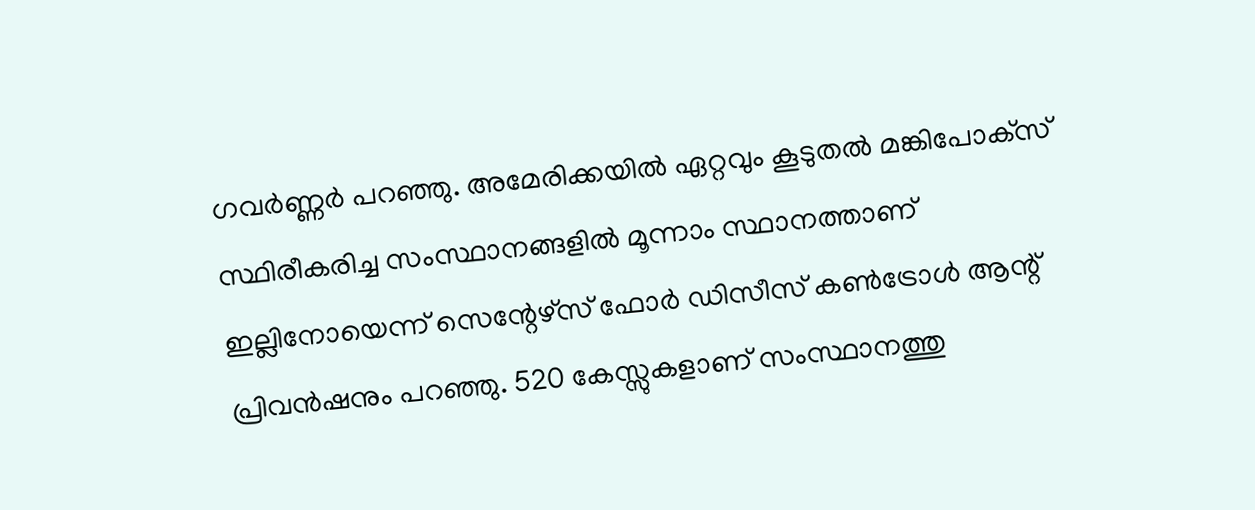ഗവര്‍ണ്ണര്‍ പറഞ്ഞു. അമേരിക്കയില്‍ ഏറ്റവും കൂടുതല്‍ മങ്കിപോക്‌സ് സ്ഥിരീകരിച്ച സംസ്ഥാനങ്ങളില്‍ മൂന്നാം സ്ഥാനത്താണ് ഇല്ലിനോയെന്ന് സെന്റേഴ്‌സ് ഫോര്‍ ഡിസീസ് കണ്‍ട്രോള്‍ ആന്റ് പ്രിവന്‍ഷനും പറഞ്ഞു. 520 കേസ്സുകളാണ് സംസ്ഥാനത്തു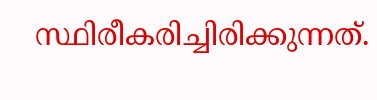സ്ഥിരീകരിച്ചിരിക്കുന്നത്.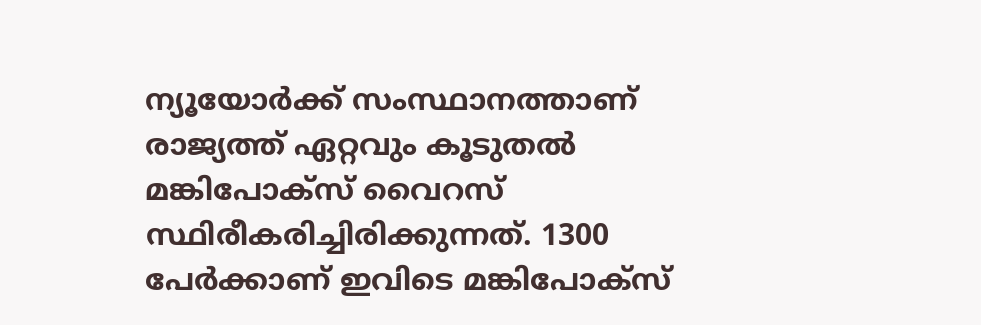ന്യൂയോര്‍ക്ക് സംസ്ഥാനത്താണ് രാജ്യത്ത് ഏറ്റവും കൂടുതല്‍ മങ്കിപോക്‌സ് വൈറസ് സ്ഥിരീകരിച്ചിരിക്കുന്നത്. 1300 പേര്‍ക്കാണ് ഇവിടെ മങ്കിപോക്‌സ്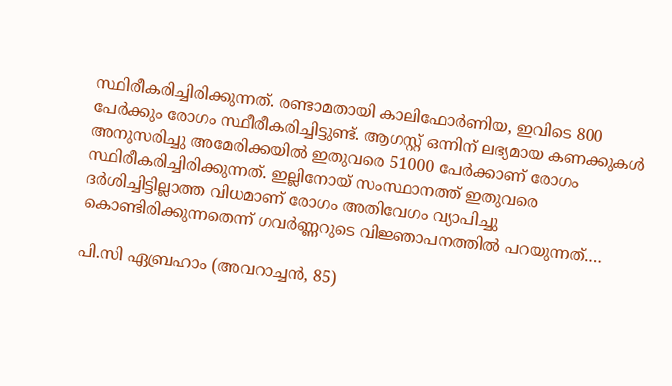സ്ഥിരീകരിച്ചിരിക്കുന്നത്. രണ്ടാമതായി കാലിഫോര്‍ണിയ, ഇവിടെ 800 പേര്‍ക്കും രോഗം സ്ഥീരീകരിച്ചിട്ടുണ്ട്. ആഗസ്റ്റ് ഒന്നിന് ലഭ്യമായ കണക്കുകള്‍ അനുസരിച്ചു അമേരിക്കയില്‍ ഇതുവരെ 51000 പേര്‍ക്കാണ് രോഗം സ്ഥിരീകരിച്ചിരിക്കുന്നത്. ഇല്ലിനോയ് സംസ്ഥാനത്ത് ഇതുവരെ ദര്‍ശിച്ചിട്ടില്ലാത്ത വിധമാണ് രോഗം അതിവേഗം വ്യാപിച്ചു കൊണ്ടിരിക്കുന്നതെന്ന് ഗവര്‍ണ്ണറുടെ വിജ്ഞാപനത്തില്‍ പറയുന്നത്.…

പി.സി ഏബ്രഹാം (അവറാച്ചന്‍, 85)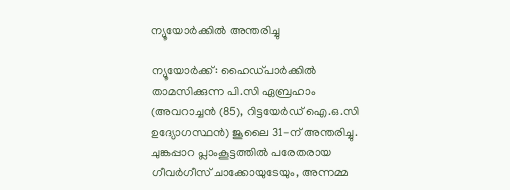ന്യൂയോര്‍ക്കില്‍ അന്തരിച്ചു

ന്യൂയോര്‍ക്ക്: ഹൈഡ്പാര്‍ക്കില്‍ താമസിക്കുന്ന പി.സി ഏബ്രഹാം (അവറാച്ചന്‍ (85), റിട്ടയേര്‍ഡ് ഐ.ഒ.സി ഉദ്യോഗസ്ഥന്‍) ജൂലൈ 31-ന് അന്തരിച്ചു. ചുങ്കപ്പാറ പ്ലാംകൂട്ടത്തില്‍ പരേതരായ ഗീവര്‍ഗീസ് ചാക്കോയുടേയും, അന്നമ്മ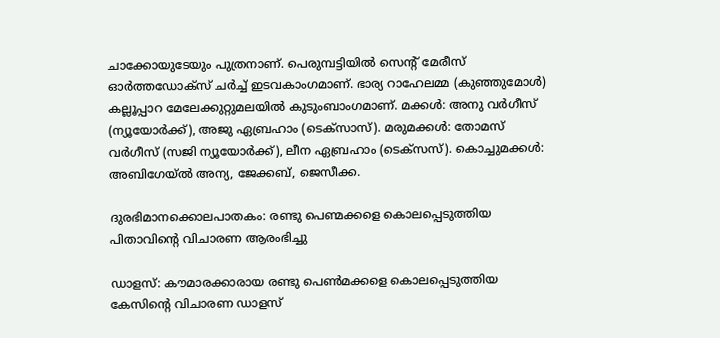ചാക്കോയുടേയും പുത്രനാണ്. പെരുമ്പട്ടിയില്‍ സെന്റ് മേരീസ് ഓര്‍ത്തഡോക്സ് ചര്‍ച്ച് ഇടവകാംഗമാണ്. ഭാര്യ റാഹേലമ്മ (കുഞ്ഞുമോള്‍) കല്ലൂപ്പാറ മേലേക്കുറ്റുമലയില്‍ കുടുംബാംഗമാണ്. മക്കള്‍: അനു വര്‍ഗീസ് (ന്യൂയോര്‍ക്ക്), അജു ഏബ്രഹാം (ടെക്സാസ്). മരുമക്കള്‍: തോമസ് വര്‍ഗീസ് (സജി ന്യൂയോര്‍ക്ക്), ലീന ഏബ്രഹാം (ടെക്സസ്). കൊച്ചുമക്കള്‍: അബിഗേയ്ല്‍ അന്യ, ജേക്കബ്, ജെസീക്ക.

ദുരഭിമാനക്കൊലപാതകം: രണ്ടു പെണ്മക്കളെ കൊലപ്പെടുത്തിയ പിതാവിന്റെ വിചാരണ ആരംഭിച്ചു

ഡാളസ്: കൗമാരക്കാരായ രണ്ടു പെൺമക്കളെ കൊലപ്പെടുത്തിയ കേസിന്റെ വിചാരണ ഡാളസ്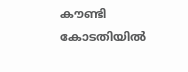കൗണ്ടി കോടതിയിൽ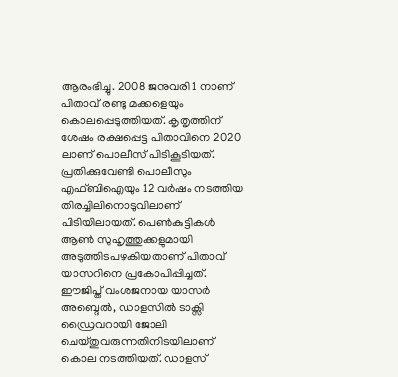ആരംഭിച്ചു. 2008 ജനുവരി 1 നാണ് പിതാവ് രണ്ടു മക്കളെയും കൊലപ്പെടുത്തിയത്. കൃതൃത്തിന് ശേഷം രക്ഷപ്പെട്ട പിതാവിനെ 2020 ലാണ് പൊലീസ് പിടികൂടിയത്. പ്രതിക്കുവേണ്ടി പൊലീസും എഫ്ബിഐയും 12 വർഷം നടത്തിയ തിരച്ചിലിനൊടുവിലാണ് പിടിയിലായത്. പെൺകുട്ടികള്‍ ആൺ സുഹൃത്തുക്കളുമായി അടുത്തിടപഴകിയതാണ് പിതാവ് യാസറിനെ പ്രകോപിപ്പിച്ചത്. ഈജിപ്ത് വംശജനായ യാസർ അബ്ദെൽ, ഡാളസില്‍ ടാക്സി ഡ്രൈവറായി ജോലി ചെയ്തുവരുന്നതിനിടയിലാണ് കൊല നടത്തിയത്. ഡാളസ്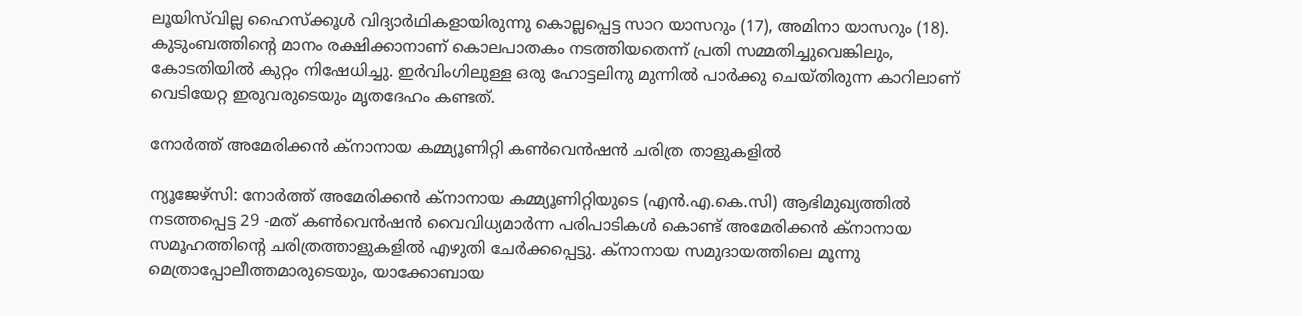ലൂയിസ്‌വില്ല ഹൈസ്ക്കൂൾ വിദ്യാർഥികളായിരുന്നു കൊല്ലപ്പെട്ട സാറ യാസറും (17), അമിനാ യാസറും (18). കുടുംബത്തിന്റെ മാനം രക്ഷിക്കാനാണ് കൊലപാതകം നടത്തിയതെന്ന് പ്രതി സമ്മതിച്ചുവെങ്കിലും, കോടതിയിൽ കുറ്റം നിഷേധിച്ചു. ഇർവിംഗിലുള്ള ഒരു ഹോട്ടലിനു മുന്നിൽ പാർക്കു ചെയ്തിരുന്ന കാറിലാണ് വെടിയേറ്റ ഇരുവരുടെയും മൃതദേഹം കണ്ടത്.

നോർത്ത് അമേരിക്കൻ ക്നാനായ കമ്മ്യൂണിറ്റി കൺവെൻഷൻ ചരിത്ര താളുകളിൽ

ന്യൂജേഴ്‌സി: നോർത്ത് അമേരിക്കൻ ക്നാനായ കമ്മ്യൂണിറ്റിയുടെ (എൻ.എ.കെ.സി) ആഭിമുഖ്യത്തിൽ നടത്തപ്പെട്ട 29 -മത് കൺവെൻഷൻ വൈവിധ്യമാർന്ന പരിപാടികൾ കൊണ്ട് അമേരിക്കൻ ക്നാനായ സമൂഹത്തിന്റെ ചരിത്രത്താളുകളിൽ എഴുതി ചേർക്കപ്പെട്ടു. ക്നാനായ സമുദായത്തിലെ മൂന്നു മെത്രാപ്പോലീത്തമാരുടെയും, യാക്കോബായ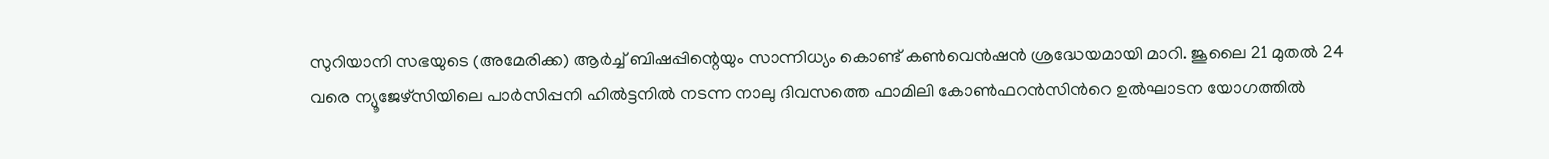സുറിയാനി സഭയുടെ (അമേരിക്ക) ആർച്ച്‌ ബിഷപ്പിന്റെയും സാന്നിധ്യം കൊണ്ട് കൺവെൻഷൻ ശ്രദ്ധേയമായി മാറി. ജൂലൈ 21 മുതൽ 24 വരെ ന്യൂജേഴ്സിയിലെ പാർസിപ്പനി ഹിൽട്ടനിൽ നടന്ന നാലു ദിവസത്തെ ഫാമിലി കോൺഫറൻസിൻറെ ഉൽഘാടന യോഗത്തിൽ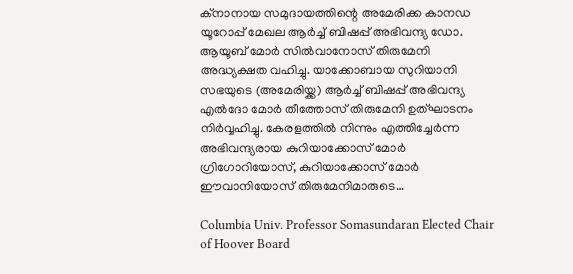ക്നാനായ സമുദായത്തിന്റെ അമേരിക്ക കാനഡ യൂറോപ്പ് മേഖല ആർച്ച് ബിഷപ്പ് അഭിവന്ദ്യ ഡോ. ആയൂബ് മോർ സിൽവാനോസ് തിരുമേനി അദ്ധ്യക്ഷത വഹിച്ചു. യാക്കോബായ സുറിയാനി സഭയുടെ (അമേരിയ്ക്ക) ആർച്ച് ബിഷപ്പ് അഭിവന്ദ്യ എൽദോ മോർ തീത്തോസ് തിരുമേനി ഉത്ഘാടനം നിർവ്വഹിച്ചു. കേരളത്തിൽ നിന്നും എത്തിച്ചേർന്ന അഭിവന്ദ്യരായ കുറിയാക്കോസ് മോർ ഗ്രിഗോറിയോസ്, കുറിയാക്കോസ് മോർ ഈവാനിയോസ് തിരുമേനിമാരുടെ…

Columbia Univ. Professor Somasundaran Elected Chair of Hoover Board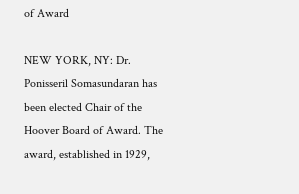of Award

NEW YORK, NY: Dr. Ponisseril Somasundaran has been elected Chair of the Hoover Board of Award. The award, established in 1929,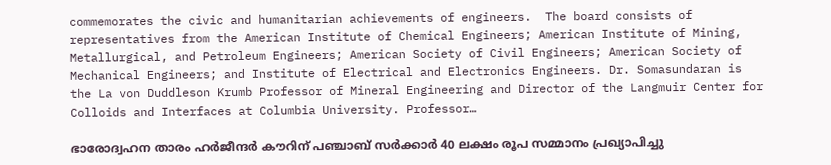commemorates the civic and humanitarian achievements of engineers.  The board consists of representatives from the American Institute of Chemical Engineers; American Institute of Mining, Metallurgical, and Petroleum Engineers; American Society of Civil Engineers; American Society of Mechanical Engineers; and Institute of Electrical and Electronics Engineers. Dr. Somasundaran is the La von Duddleson Krumb Professor of Mineral Engineering and Director of the Langmuir Center for Colloids and Interfaces at Columbia University. Professor…

ഭാരോദ്വഹന താരം ഹർജീന്ദർ കൗറിന് പഞ്ചാബ് സർക്കാർ 40 ലക്ഷം രൂപ സമ്മാനം പ്രഖ്യാപിച്ചു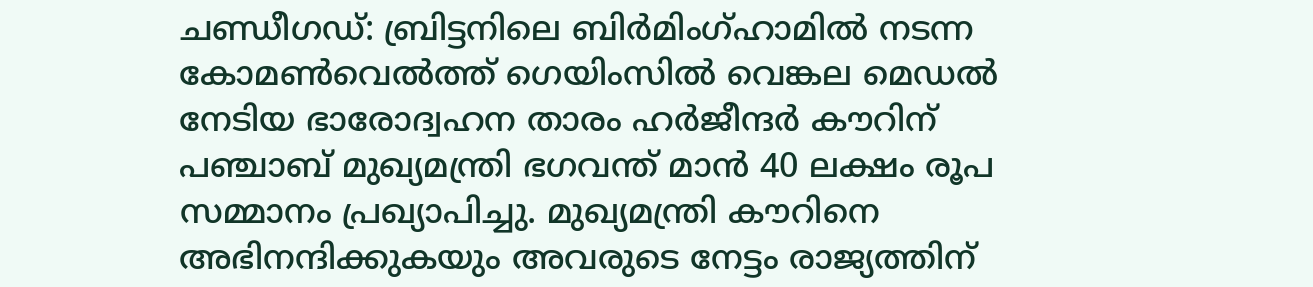ചണ്ഡീഗഡ്: ബ്രിട്ടനിലെ ബിർമിംഗ്ഹാമിൽ നടന്ന കോമൺവെൽത്ത് ഗെയിംസിൽ വെങ്കല മെഡൽ നേടിയ ഭാരോദ്വഹന താരം ഹർജീന്ദർ കൗറിന് പഞ്ചാബ് മുഖ്യമന്ത്രി ഭഗവന്ത് മാൻ 40 ലക്ഷം രൂപ സമ്മാനം പ്രഖ്യാപിച്ചു. മുഖ്യമന്ത്രി കൗറിനെ അഭിനന്ദിക്കുകയും അവരുടെ നേട്ടം രാജ്യത്തിന്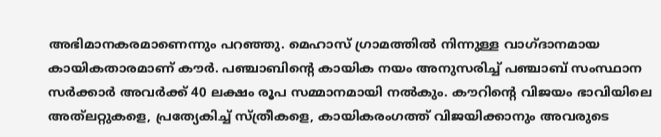അഭിമാനകരമാണെന്നും പറഞ്ഞു. മെഹാസ് ഗ്രാമത്തിൽ നിന്നുള്ള വാഗ്ദാനമായ കായികതാരമാണ് കൗർ. പഞ്ചാബിന്റെ കായിക നയം അനുസരിച്ച് പഞ്ചാബ് സംസ്ഥാന സർക്കാർ അവർക്ക് 40 ലക്ഷം രൂപ സമ്മാനമായി നൽകും. കൗറിന്റെ വിജയം ഭാവിയിലെ അത്‌ലറ്റുകളെ, പ്രത്യേകിച്ച് സ്ത്രീകളെ, കായികരംഗത്ത് വിജയിക്കാനും അവരുടെ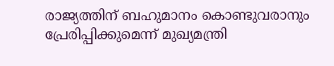രാജ്യത്തിന് ബഹുമാനം കൊണ്ടുവരാനും പ്രേരിപ്പിക്കുമെന്ന് മുഖ്യമന്ത്രി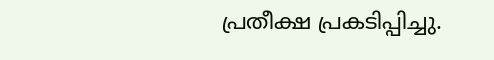പ്രതീക്ഷ പ്രകടിപ്പിച്ചു.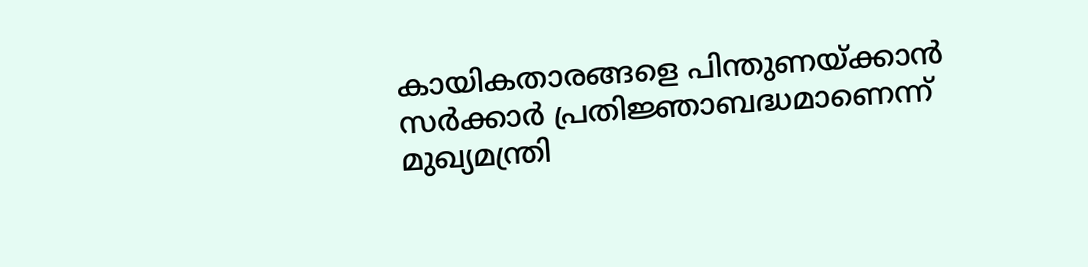കായികതാരങ്ങളെ പിന്തുണയ്ക്കാൻ സർക്കാർ പ്രതിജ്ഞാബദ്ധമാണെന്ന് മുഖ്യമന്ത്രി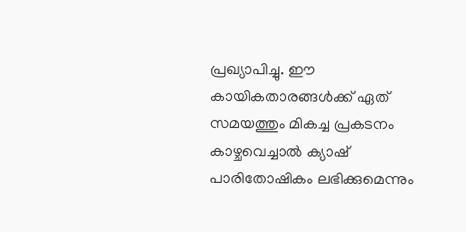പ്രഖ്യാപിച്ചു. ഈ കായികതാരങ്ങൾക്ക് ഏത് സമയത്തും മികച്ച പ്രകടനം കാഴ്ചവെച്ചാൽ ക്യാഷ് പാരിതോഷികം ലഭിക്കുമെന്നും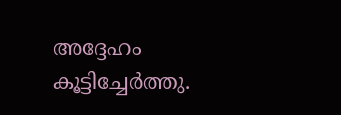അദ്ദേഹം കൂട്ടിച്ചേർത്തു.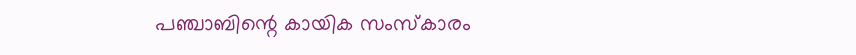പഞ്ചാബിന്റെ കായിക സംസ്കാരം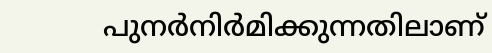പുനർനിർമിക്കുന്നതിലാണ്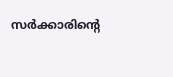സർക്കാരിന്റെ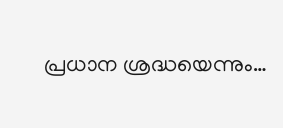പ്രധാന ശ്രദ്ധയെന്നും…